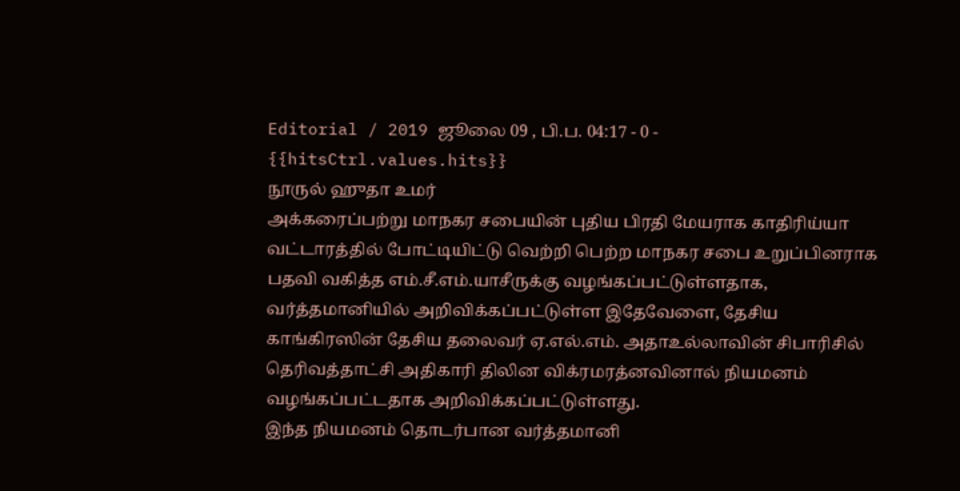Editorial / 2019 ஜூலை 09 , பி.ப. 04:17 - 0 - {{hitsCtrl.values.hits}}
நூருல் ஹுதா உமர்
அக்கரைப்பற்று மாநகர சபையின் புதிய பிரதி மேயராக காதிரிய்யா வட்டாரத்தில் போட்டியிட்டு வெற்றி பெற்ற மாநகர சபை உறுப்பினராக பதவி வகித்த எம்.சீ.எம்.யாசீருக்கு வழங்கப்பட்டுள்ளதாக, வர்த்தமானியில் அறிவிக்கப்பட்டுள்ள இதேவேளை, தேசிய காங்கிரஸின் தேசிய தலைவர் ஏ.எல்.எம். அதாஉல்லாவின் சிபாரிசில் தெரிவத்தாட்சி அதிகாரி திலின விக்ரமரத்னவினால் நியமனம் வழங்கப்பட்டதாக அறிவிக்கப்பட்டுள்ளது.
இந்த நியமனம் தொடர்பான வர்த்தமானி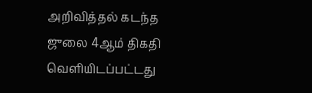அறிவித்தல் கடந்த ஜுலை 4ஆம் திகதி வெளியிடப்பட்டது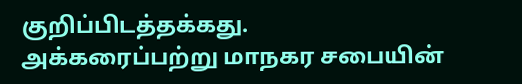குறிப்பிடத்தக்கது.
அக்கரைப்பற்று மாநகர சபையின்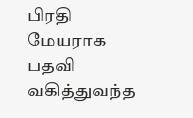பிரதி மேயராக பதவி வகித்துவந்த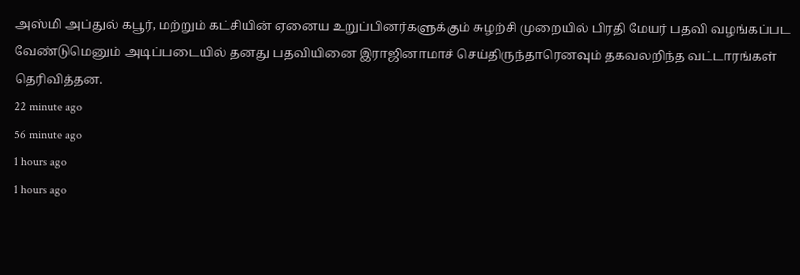அஸ்மி அப்துல் கபூர், மற்றும் கட்சியின் ஏனைய உறுப்பினர்களுக்கும் சுழற்சி முறையில் பிரதி மேயர் பதவி வழங்கப்பட வேண்டுமெனும் அடிப்படையில் தனது பதவியினை இராஜினாமாச் செய்திருந்தாரெனவும் தகவலறிந்த வட்டாரங்கள் தெரிவித்தன.
22 minute ago
56 minute ago
1 hours ago
1 hours ago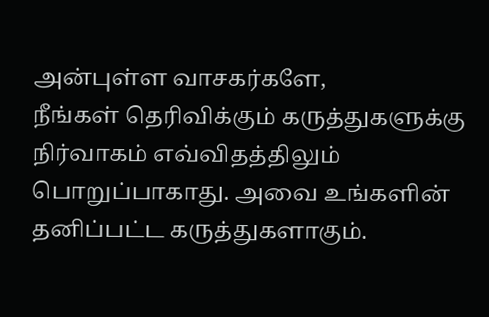அன்புள்ள வாசகர்களே,
நீங்கள் தெரிவிக்கும் கருத்துகளுக்கு நிர்வாகம் எவ்விதத்திலும் பொறுப்பாகாது. அவை உங்களின் தனிப்பட்ட கருத்துகளாகும்.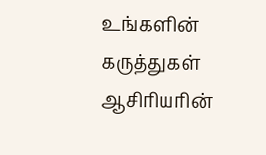உங்களின் கருத்துகள் ஆசிரியரின்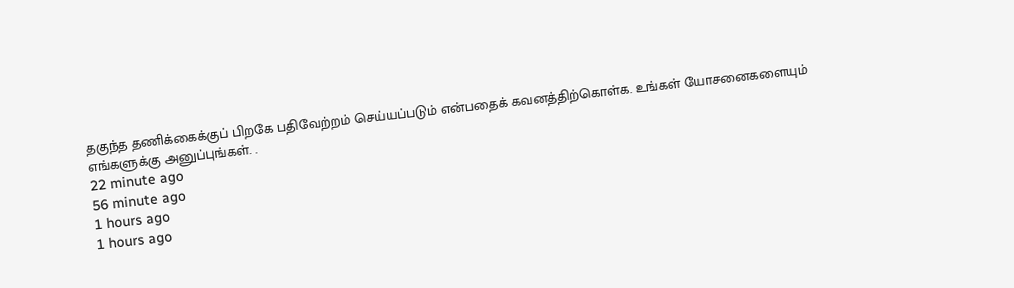தகுந்த தணிக்கைக்குப் பிறகே பதிவேற்றம் செய்யப்படும் என்பதைக் கவனத்திற்கொள்க. உங்கள் யோசனைகளையும் எங்களுக்கு அனுப்புங்கள். .
22 minute ago
56 minute ago
1 hours ago
1 hours ago